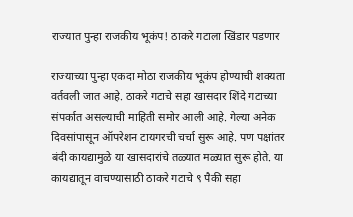राज्यात पुन्हा राजकीय भूकंप! ठाकरे गटाला खिंडार पडणार

राज्याच्या पुन्हा एकदा मोठा राजकीय भूकंप होण्याची शक्यता वर्तवली जात आहे. ठाकरे गटाचे सहा खासदार शिंदे गटाच्या संपर्कात असल्याची माहिती समोर आली आहे. गेल्या अनेक दिवसांपासून ऑपरेशन टायगरची चर्चा सुरू आहे. पण पक्षांतर बंदी कायद्यामुळे या खासदारांचे तळ्यात मळ्यात सुरू होते. या कायद्यातून वाचण्यासाठी ठाकरे गटाचे ९ पैकी सहा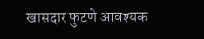खासदार फुटणे आवश्यक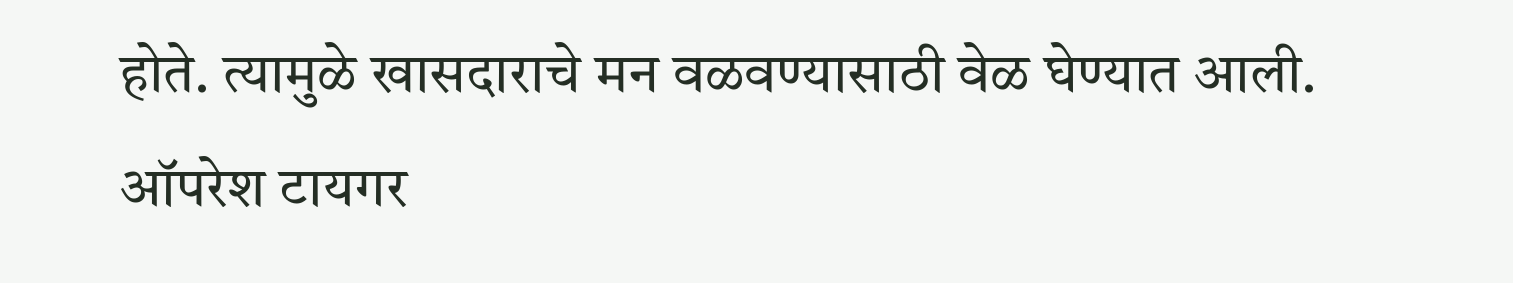होते. त्यामुळे खासदाराचे मन वळवण्यासाठी वेळ घेण्यात आली.
ऑपरेश टायगर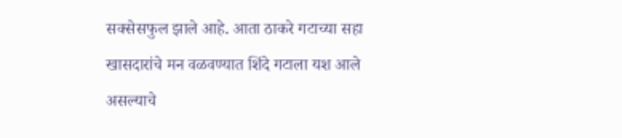सक्सेसफुल झाले आहे. आता ठाकरे गटाच्या सहा खासदारांचे मन वळवण्यात शिंदे गटाला यश आले असल्याचे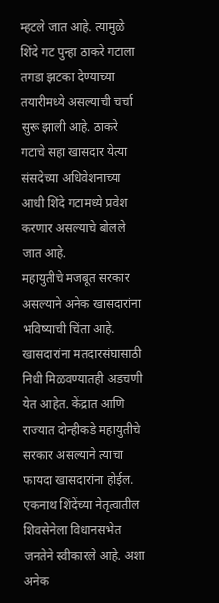म्हटले जात आहे. त्यामुळे शिंदे गट पुन्हा ठाकरे गटाला तगडा झटका देण्याच्या तयारीमध्ये असल्याची चर्चा सुरू झाली आहे. ठाकरे गटाचे सहा खासदार येत्या संसदेच्या अधिवेशनाच्या आधी शिंदे गटामध्ये प्रवेश करणार असल्याचे बोलले जात आहे.
महायुतीचे मजबूत सरकार असल्याने अनेक खासदारांना भविष्याची चिंता आहे. खासदारांना मतदारसंघासाठी निधी मिळवण्यातही अडचणी येत आहेत. केंद्रात आणि राज्यात दोन्हीकडे महायुतीचे सरकार असल्याने त्याचा फायदा खासदारांना होईल. एकनाथ शिंदेंच्या नेतृत्वातील शिवसेनेला विधानसभेत जनतेने स्वीकारले आहे. अशा अनेक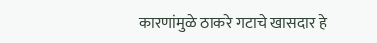कारणांमुळे ठाकरे गटाचे खासदार हे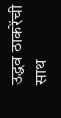उद्धव ठाकरेंची साथ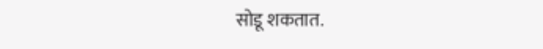सोडू शकतात.